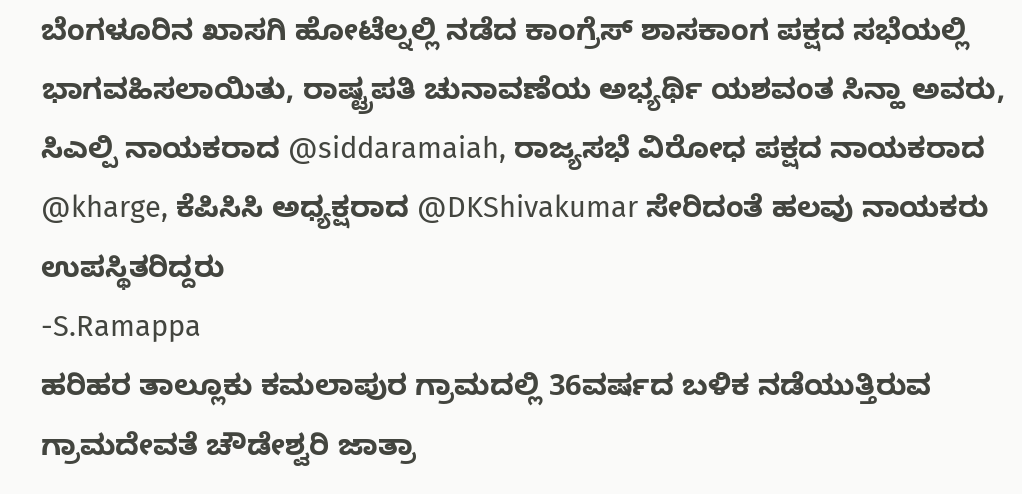ಬೆಂಗಳೂರಿನ ಖಾಸಗಿ ಹೋಟೆಲ್ನಲ್ಲಿ ನಡೆದ ಕಾಂಗ್ರೆಸ್ ಶಾಸಕಾಂಗ ಪಕ್ಷದ ಸಭೆಯಲ್ಲಿ ಭಾಗವಹಿಸಲಾಯಿತು, ರಾಷ್ಟ್ರಪತಿ ಚುನಾವಣೆಯ ಅಭ್ಯರ್ಥಿ ಯಶವಂತ ಸಿನ್ಹಾ ಅವರು, ಸಿಎಲ್ಪಿ ನಾಯಕರಾದ @siddaramaiah, ರಾಜ್ಯಸಭೆ ವಿರೋಧ ಪಕ್ಷದ ನಾಯಕರಾದ @kharge, ಕೆಪಿಸಿಸಿ ಅಧ್ಯಕ್ಷರಾದ @DKShivakumar ಸೇರಿದಂತೆ ಹಲವು ನಾಯಕರು ಉಪಸ್ಥಿತರಿದ್ದರು
-S.Ramappa
ಹರಿಹರ ತಾಲ್ಲೂಕು ಕಮಲಾಪುರ ಗ್ರಾಮದಲ್ಲಿ 36ವರ್ಷದ ಬಳಿಕ ನಡೆಯುತ್ತಿರುವ ಗ್ರಾಮದೇವತೆ ಚೌಡೇಶ್ವರಿ ಜಾತ್ರಾ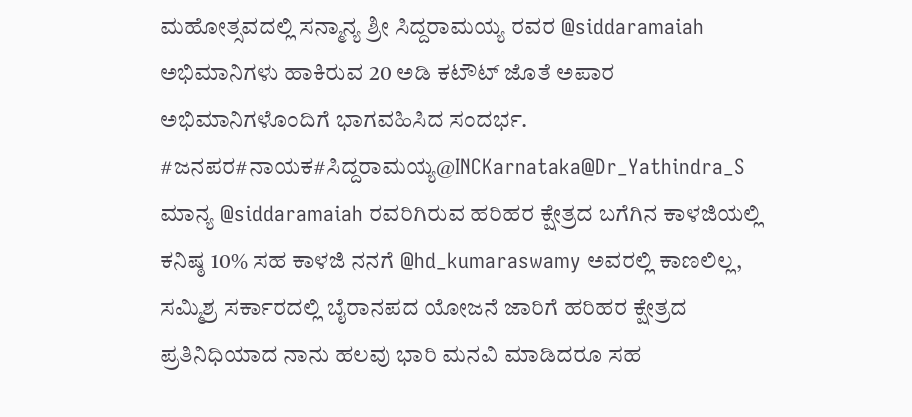ಮಹೋತ್ಸವದಲ್ಲಿ ಸನ್ಮಾನ್ಯ ಶ್ರೀ ಸಿದ್ದರಾಮಯ್ಯ ರವರ @siddaramaiah ಅಭಿಮಾನಿಗಳು ಹಾಕಿರುವ 20 ಅಡಿ ಕಟೌಟ್ ಜೊತೆ ಅಪಾರ ಅಭಿಮಾನಿಗಳೊಂದಿಗೆ ಭಾಗವಹಿಸಿದ ಸಂದರ್ಭ.
#ಜನಪರ#ನಾಯಕ#ಸಿದ್ದರಾಮಯ್ಯ@INCKarnataka@Dr_Yathindra_S
ಮಾನ್ಯ @siddaramaiah ರವರಿಗಿರುವ ಹರಿಹರ ಕ್ಷೇತ್ರದ ಬಗೆಗಿನ ಕಾಳಜಿಯಲ್ಲಿ ಕನಿಷ್ಠ 10% ಸಹ ಕಾಳಜಿ ನನಗೆ @hd_kumaraswamy ಅವರಲ್ಲಿ ಕಾಣಲಿಲ್ಲ, ಸಮ್ಮಿಶ್ರ ಸರ್ಕಾರದಲ್ಲಿ ಬೈರಾನಪದ ಯೋಜನೆ ಜಾರಿಗೆ ಹರಿಹರ ಕ್ಷೇತ್ರದ ಪ್ರತಿನಿಧಿಯಾದ ನಾನು ಹಲವು ಭಾರಿ ಮನವಿ ಮಾಡಿದರೂ ಸಹ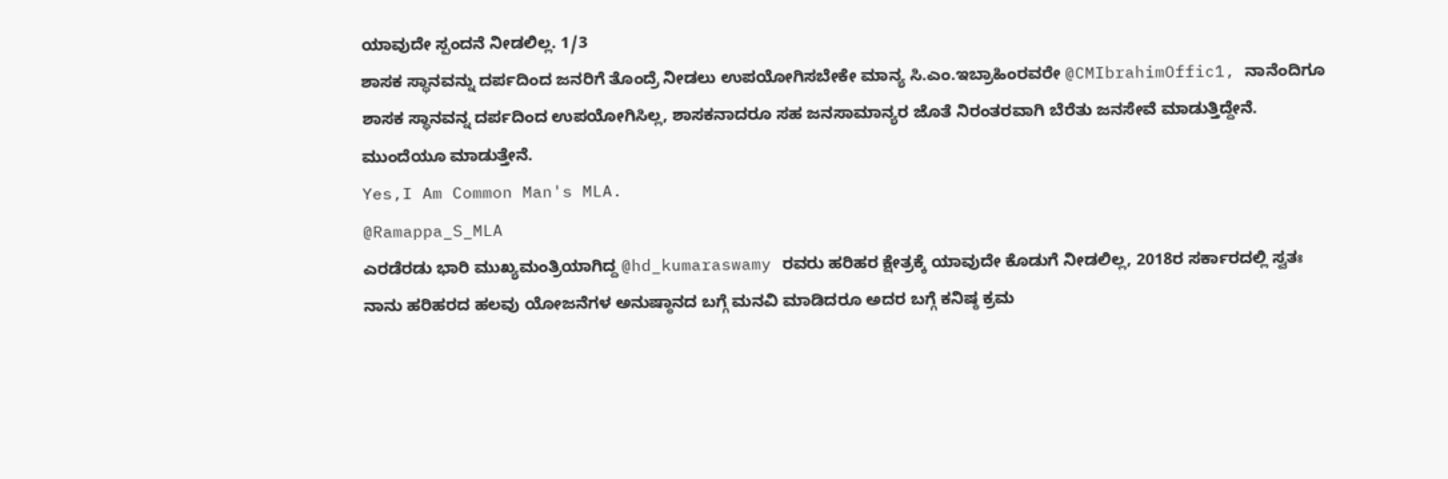ಯಾವುದೇ ಸ್ಪಂದನೆ ನೀಡಲಿಲ್ಲ. 1/3
ಶಾಸಕ ಸ್ಥಾನವನ್ನು ದರ್ಪದಿಂದ ಜನರಿಗೆ ತೊಂದ್ರೆ ನೀಡಲು ಉಪಯೋಗಿಸಬೇಕೇ ಮಾನ್ಯ ಸಿ.ಎಂ.ಇಬ್ರಾಹಿಂರವರೇ @CMIbrahimOffic1, ನಾನೆಂದಿಗೂ ಶಾಸಕ ಸ್ಥಾನವನ್ನ ದರ್ಪದಿಂದ ಉಪಯೋಗಿಸಿಲ್ಲ, ಶಾಸಕನಾದರೂ ಸಹ ಜನಸಾಮಾನ್ಯರ ಜೊತೆ ನಿರಂತರವಾಗಿ ಬೆರೆತು ಜನಸೇವೆ ಮಾಡುತ್ತಿದ್ದೇನೆ. ಮುಂದೆಯೂ ಮಾಡುತ್ತೇನೆ.
Yes,I Am Common Man's MLA.
@Ramappa_S_MLA
ಎರಡೆರಡು ಭಾರಿ ಮುಖ್ಯಮಂತ್ರಿಯಾಗಿದ್ದ @hd_kumaraswamy ರವರು ಹರಿಹರ ಕ್ಷೇತ್ರಕ್ಕೆ ಯಾವುದೇ ಕೊಡುಗೆ ನೀಡಲಿಲ್ಲ, 2018ರ ಸರ್ಕಾರದಲ್ಲಿ ಸ್ವತಃ ನಾನು ಹರಿಹರದ ಹಲವು ಯೋಜನೆಗಳ ಅನುಷ್ಠಾನದ ಬಗ್ಗೆ ಮನವಿ ಮಾಡಿದರೂ ಅದರ ಬಗ್ಗೆ ಕನಿಷ್ಠ ಕ್ರಮ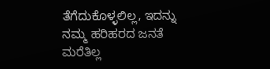ತೆಗೆದುಕೊಳ್ಳಲಿಲ್ಲ, ಇದನ್ನು ನಮ್ಮ ಹರಿಹರದ ಜನತೆ ಮರೆತಿಲ್ಲ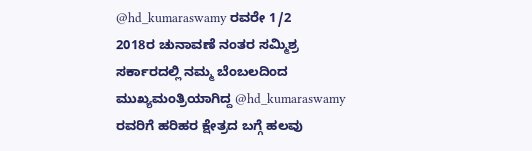@hd_kumaraswamy ರವರೇ 1/2
2018ರ ಚುನಾವಣೆ ನಂತರ ಸಮ್ಮಿಶ್ರ ಸರ್ಕಾರದಲ್ಲಿ ನಮ್ಮ ಬೆಂಬಲದಿಂದ ಮುಖ್ಯಮಂತ್ರಿಯಾಗಿದ್ದ @hd_kumaraswamy ರವರಿಗೆ ಹರಿಹರ ಕ್ಷೇತ್ರದ ಬಗ್ಗೆ ಹಲವು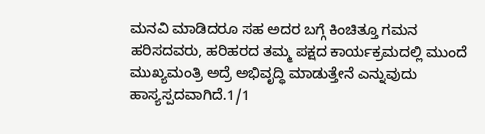ಮನವಿ ಮಾಡಿದರೂ ಸಹ ಅದರ ಬಗ್ಗೆ ಕಿಂಚಿತ್ತೂ ಗಮನ ಹರಿಸದವರು, ಹರಿಹರದ ತಮ್ಮ ಪಕ್ಷದ ಕಾರ್ಯಕ್ರಮದಲ್ಲಿ ಮುಂದೆ ಮುಖ್ಯಮಂತ್ರಿ ಅದ್ರೆ ಅಭಿವೃದ್ಧಿ ಮಾಡುತ್ತೇನೆ ಎನ್ನುವುದು ಹಾಸ್ಯಸ್ಪದವಾಗಿದೆ.1/1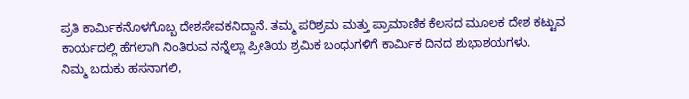ಪ್ರತಿ ಕಾರ್ಮಿಕನೊಳಗೊಬ್ಬ ದೇಶಸೇವಕನಿದ್ದಾನೆ. ತಮ್ಮ ಪರಿಶ್ರಮ ಮತ್ತು ಪ್ರಾಮಾಣಿಕ ಕೆಲಸದ ಮೂಲಕ ದೇಶ ಕಟ್ಟುವ ಕಾರ್ಯದಲ್ಲಿ ಹೆಗಲಾಗಿ ನಿಂತಿರುವ ನನ್ನೆಲ್ಲಾ ಪ್ರೀತಿಯ ಶ್ರಮಿಕ ಬಂಧುಗಳಿಗೆ ಕಾರ್ಮಿಕ ದಿನದ ಶುಭಾಶಯಗಳು.
ನಿಮ್ಮ ಬದುಕು ಹಸನಾಗಲಿ,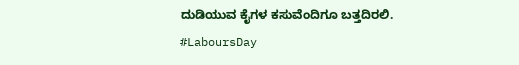ದುಡಿಯುವ ಕೈಗಳ ಕಸುವೆಂದಿಗೂ ಬತ್ತದಿರಲಿ.
#LaboursDay